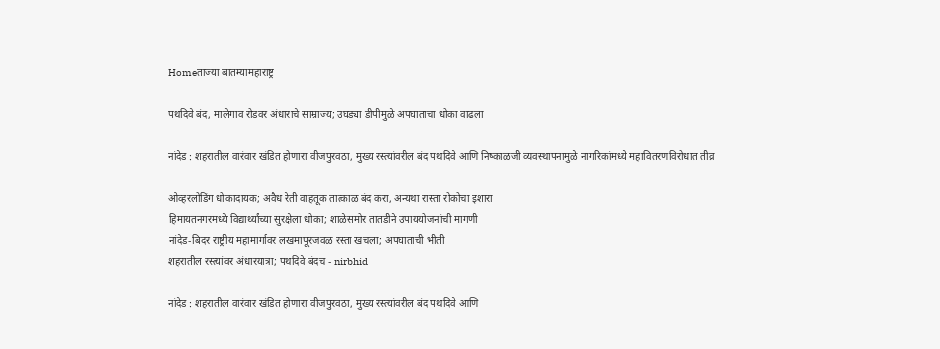Homeताज्या बातम्यामहाराष्ट्र

पथदिवे बंद, मालेगाव रोडवर अंधाराचे साम्राज्य; उघड्या डीपीमुळे अपघाताचा धोका वाढला

नांदेड : शहरातील वारंवार खंडित होणारा वीजपुरवठा, मुख्य रस्त्यांवरील बंद पथदिवे आणि निष्काळजी व्यवस्थापनामुळे नागरिकांमध्ये महावितरणविरोधात तीव्र

ओव्हरलोडिंग धोकादायक; अवैध रेती वाहतूक तात्काळ बंद करा, अन्यथा रास्ता रोकोचा इशारा
हिमायतनगरमध्ये विद्यार्थ्यांच्या सुरक्षेला धोका; शाळेसमोर तातडीने उपाययोजनांची मागणी
नांदेड-बिदर राष्ट्रीय महामार्गावर लखमापूरजवळ रस्ता खचला; अपघाताची भीती
शहरातील रस्त्यांवर अंधारयात्रा; पथदिवे बंदच - nirbhid

नांदेड : शहरातील वारंवार खंडित होणारा वीजपुरवठा, मुख्य रस्त्यांवरील बंद पथदिवे आणि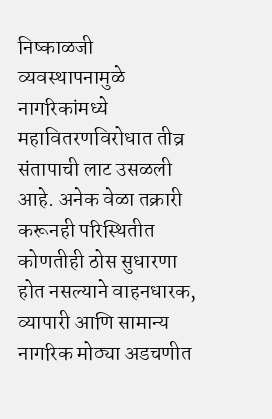निष्काळजी व्यवस्थापनामुळे नागरिकांमध्ये महावितरणविरोधात तीव्र संतापाची लाट उसळली आहे. अनेक वेळा तक्रारी करूनही परिस्थितीत कोणतीही ठोस सुधारणा होत नसल्याने वाहनधारक, व्यापारी आणि सामान्य नागरिक मोठ्या अडचणीत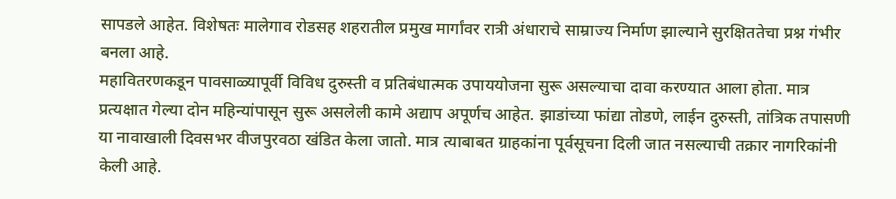सापडले आहेत. विशेषतः मालेगाव रोडसह शहरातील प्रमुख मार्गांवर रात्री अंधाराचे साम्राज्य निर्माण झाल्याने सुरक्षिततेचा प्रश्न गंभीर बनला आहे.
महावितरणकडून पावसाळ्यापूर्वी विविध दुरुस्ती व प्रतिबंधात्मक उपाययोजना सुरू असल्याचा दावा करण्यात आला होता. मात्र प्रत्यक्षात गेल्या दोन महिन्यांपासून सुरू असलेली कामे अद्याप अपूर्णच आहेत. झाडांच्या फांद्या तोडणे, लाईन दुरुस्ती, तांत्रिक तपासणी या नावाखाली दिवसभर वीजपुरवठा खंडित केला जातो. मात्र त्याबाबत ग्राहकांना पूर्वसूचना दिली जात नसल्याची तक्रार नागरिकांनी केली आहे.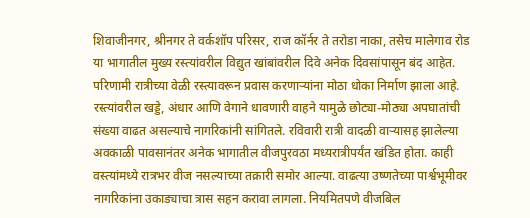शिवाजीनगर, श्रीनगर ते वर्कशॉप परिसर, राज कॉर्नर ते तरोडा नाका, तसेच मालेगाव रोड या भागातील मुख्य रस्त्यांवरील विद्युत खांबांवरील दिवे अनेक दिवसांपासून बंद आहेत. परिणामी रात्रीच्या वेळी रस्त्यावरून प्रवास करणार्‍यांना मोठा धोका निर्माण झाला आहे. रस्त्यांवरील खड्डे, अंधार आणि वेगाने धावणारी वाहने यामुळे छोट्या-मोठ्या अपघातांची संख्या वाढत असल्याचे नागरिकांनी सांगितले. रविवारी रात्री वादळी वार्‍यासह झालेल्या अवकाळी पावसानंतर अनेक भागातील वीजपुरवठा मध्यरात्रीपर्यंत खंडित होता. काही वस्त्यांमध्ये रात्रभर वीज नसल्याच्या तक्रारी समोर आल्या. वाढत्या उष्णतेच्या पार्श्वभूमीवर नागरिकांना उकाड्याचा त्रास सहन करावा लागला. नियमितपणे वीजबिल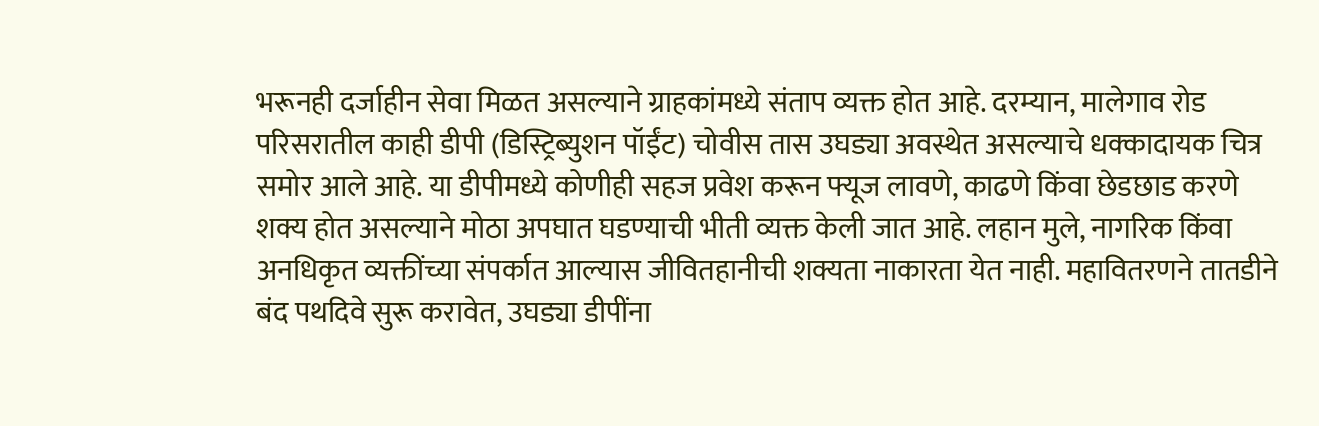भरूनही दर्जाहीन सेवा मिळत असल्याने ग्राहकांमध्ये संताप व्यक्त होत आहे. दरम्यान, मालेगाव रोड परिसरातील काही डीपी (डिस्ट्रिब्युशन पॉईंट) चोवीस तास उघड्या अवस्थेत असल्याचे धक्कादायक चित्र समोर आले आहे. या डीपीमध्ये कोणीही सहज प्रवेश करून फ्यूज लावणे, काढणे किंवा छेडछाड करणे शक्य होत असल्याने मोठा अपघात घडण्याची भीती व्यक्त केली जात आहे. लहान मुले, नागरिक किंवा अनधिकृत व्यक्तींच्या संपर्कात आल्यास जीवितहानीची शक्यता नाकारता येत नाही. महावितरणने तातडीने बंद पथदिवे सुरू करावेत, उघड्या डीपींना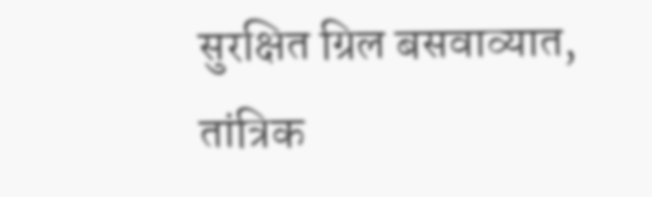सुरक्षित ग्रिल बसवाव्यात, तांत्रिक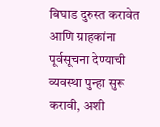बिघाड दुरुस्त करावेत आणि ग्राहकांना पूर्वसूचना देण्याची व्यवस्था पुन्हा सुरू करावी, अशी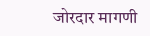जोरदार मागणी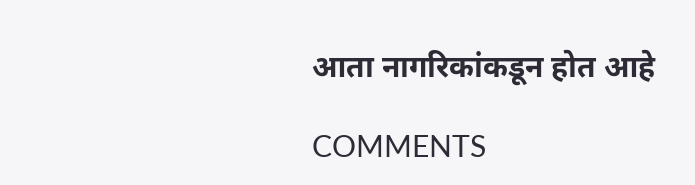आता नागरिकांकडून होत आहे

COMMENTS